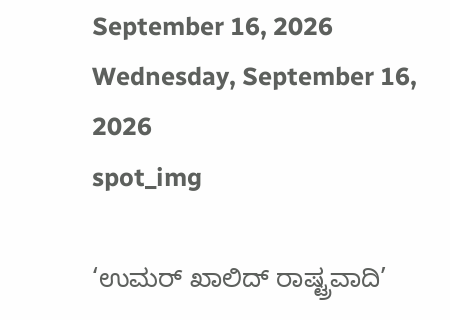September 16, 2026
Wednesday, September 16, 2026
spot_img

‘ಉಮರ್ ಖಾಲಿದ್ ರಾಷ್ಟ್ರವಾದಿ’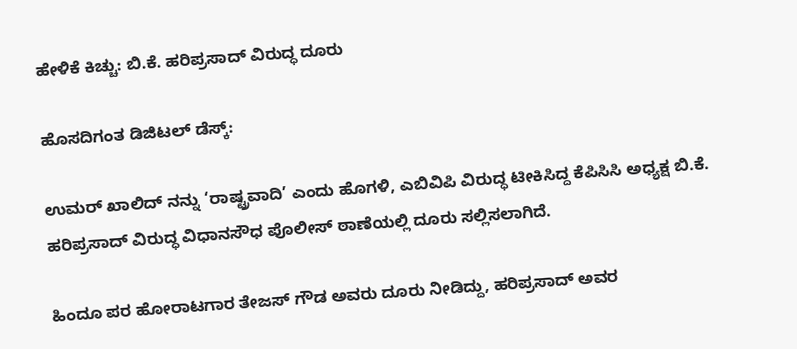ಹೇಳಿಕೆ ಕಿಚ್ಚು: ಬಿ.ಕೆ. ಹರಿಪ್ರಸಾದ್ ವಿರುದ್ಧ ದೂರು

ಹೊಸದಿಗಂತ ಡಿಜಿಟಲ್ ಡೆಸ್ಕ್:

ಉಮರ್ ಖಾಲಿದ್ ನನ್ನು ‘ರಾಷ್ಟ್ರವಾದಿ’ ಎಂದು ಹೊಗಳಿ, ಎಬಿವಿಪಿ ವಿರುದ್ಧ ಟೀಕಿಸಿದ್ದ ಕೆಪಿಸಿಸಿ ಅಧ್ಯಕ್ಷ ಬಿ.ಕೆ. ಹರಿಪ್ರಸಾದ್ ವಿರುದ್ಧ ವಿಧಾನಸೌಧ ಪೊಲೀಸ್ ಠಾಣೆಯಲ್ಲಿ ದೂರು ಸಲ್ಲಿಸಲಾಗಿದೆ.

ಹಿಂದೂ ಪರ ಹೋರಾಟಗಾರ ತೇಜಸ್ ಗೌಡ ಅವರು ದೂರು ನೀಡಿದ್ದು, ಹರಿಪ್ರಸಾದ್ ಅವರ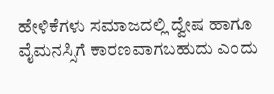ಹೇಳಿಕೆಗಳು ಸಮಾಜದಲ್ಲಿ ದ್ವೇಷ ಹಾಗೂ ವೈಮನಸ್ಸಿಗೆ ಕಾರಣವಾಗಬಹುದು ಎಂದು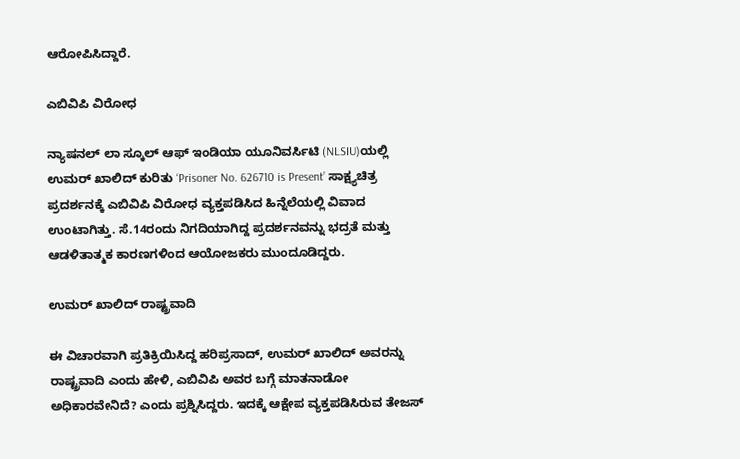ಆರೋಪಿಸಿದ್ದಾರೆ.

ಎಬಿವಿಪಿ ವಿರೋಧ

ನ್ಯಾಷನಲ್ ಲಾ ಸ್ಕೂಲ್ ಆಫ್ ಇಂಡಿಯಾ ಯೂನಿವರ್ಸಿಟಿ (NLSIU)ಯಲ್ಲಿ ಉಮರ್ ಖಾಲಿದ್ ಕುರಿತು ‘Prisoner No. 626710 is Present’ ಸಾಕ್ಷ್ಯಚಿತ್ರ ಪ್ರದರ್ಶನಕ್ಕೆ ಎಬಿವಿಪಿ ವಿರೋಧ ವ್ಯಕ್ತಪಡಿಸಿದ ಹಿನ್ನೆಲೆಯಲ್ಲಿ ವಿವಾದ ಉಂಟಾಗಿತ್ತು. ಸೆ.14ರಂದು ನಿಗದಿಯಾಗಿದ್ದ ಪ್ರದರ್ಶನವನ್ನು ಭದ್ರತೆ ಮತ್ತು ಆಡಳಿತಾತ್ಮಕ ಕಾರಣಗಳಿಂದ ಆಯೋಜಕರು ಮುಂದೂಡಿದ್ದರು.

ಉಮರ್ ಖಾಲಿದ್ ರಾಷ್ಟ್ರವಾದಿ

ಈ ವಿಚಾರವಾಗಿ ಪ್ರತಿಕ್ರಿಯಿಸಿದ್ದ ಹರಿಪ್ರಸಾದ್, ಉಮರ್ ಖಾಲಿದ್ ಅವರನ್ನು ರಾಷ್ಟ್ರವಾದಿ ಎಂದು ಹೇಳಿ, ಎಬಿವಿಪಿ ಅವರ ಬಗ್ಗೆ ಮಾತನಾಡೋ ಅಧಿಕಾರವೇನಿದೆ? ಎಂದು ಪ್ರಶ್ನಿಸಿದ್ದರು. ಇದಕ್ಕೆ ಆಕ್ಷೇಪ ವ್ಯಕ್ತಪಡಿಸಿರುವ ತೇಜಸ್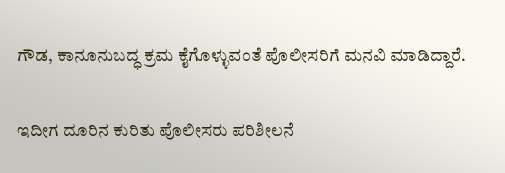ಗೌಡ, ಕಾನೂನುಬದ್ಧ ಕ್ರಮ ಕೈಗೊಳ್ಳುವಂತೆ ಪೊಲೀಸರಿಗೆ ಮನವಿ ಮಾಡಿದ್ದಾರೆ.

ಇದೀಗ ದೂರಿನ ಕುರಿತು ಪೊಲೀಸರು ಪರಿಶೀಲನೆ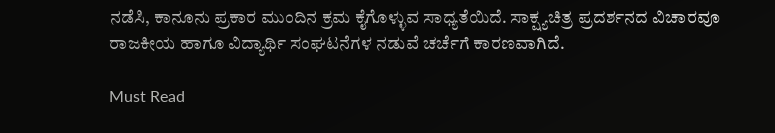ನಡೆಸಿ, ಕಾನೂನು ಪ್ರಕಾರ ಮುಂದಿನ ಕ್ರಮ ಕೈಗೊಳ್ಳುವ ಸಾಧ್ಯತೆಯಿದೆ. ಸಾಕ್ಷ್ಯಚಿತ್ರ ಪ್ರದರ್ಶನದ ವಿಚಾರವೂ ರಾಜಕೀಯ ಹಾಗೂ ವಿದ್ಯಾರ್ಥಿ ಸಂಘಟನೆಗಳ ನಡುವೆ ಚರ್ಚೆಗೆ ಕಾರಣವಾಗಿದೆ.

Must Read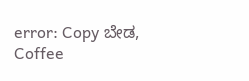error: Copy ಬೇಡ, Coffee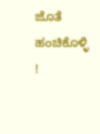ಜೊತೆ ಹಂಚಿಕೊಳ್ಳಿ !